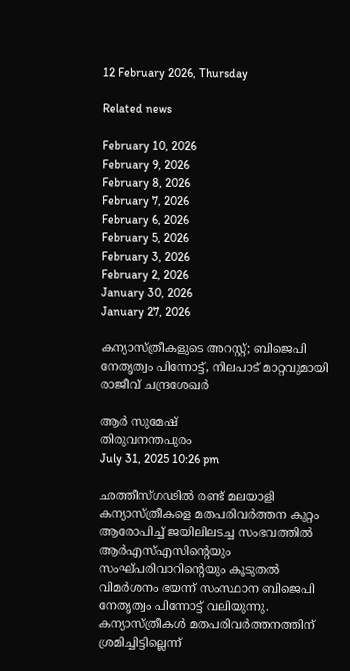12 February 2026, Thursday

Related news

February 10, 2026
February 9, 2026
February 8, 2026
February 7, 2026
February 6, 2026
February 5, 2026
February 3, 2026
February 2, 2026
January 30, 2026
January 27, 2026

കന്യാസ്ത്രീകളുടെ അറസ്റ്റ്; ബിജെപി നേതൃത്വം പിന്നോട്ട്, നിലപാട് മാറ്റവുമായി രാജീവ് ചന്ദ്രശേഖര്‍

ആര്‍ സുമേഷ്
തിരുവനന്തപുരം
July 31, 2025 10:26 pm

ഛത്തീസ്ഗ‍ഢില്‍ രണ്ട് മലയാളി കന്യാസ്ത്രീകളെ മതപരിവര്‍ത്തന കുറ്റം ആരോപിച്ച് ജയിലിലടച്ച സംഭവത്തില്‍ ആര്‍എസ്എസിന്റെയും സംഘ്പരിവാറിന്റെയും കൂടുതല്‍ വിമര്‍ശനം ഭയന്ന് സംസ്ഥാന ബിജെപി നേതൃത്വം പിന്നോട്ട് വലിയുന്നു. കന്യാസ്ത്രീകള്‍ മതപരിവര്‍ത്തനത്തിന് ശ്രമിച്ചിട്ടില്ലെന്ന്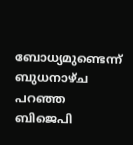ബോധ്യമുണ്ടെന്ന് ബുധനാഴ്ച പറഞ്ഞ ബിജെപി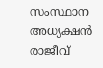സംസ്ഥാന അധ്യക്ഷൻ രാജീവ്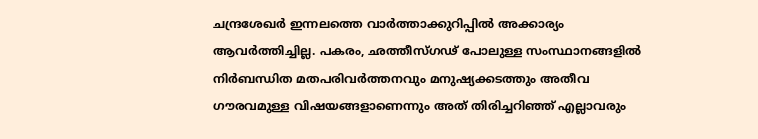ചന്ദ്രശേഖര്‍ ഇന്നലത്തെ വാര്‍ത്താക്കുറിപ്പില്‍ അക്കാര്യം ആവര്‍ത്തിച്ചില്ല. പകരം, ഛത്തീസ്ഗഢ് പോലുള്ള സംസ്ഥാനങ്ങളിൽ നിർബന്ധിത മതപരിവർത്തനവും മനുഷ്യക്കടത്തും അതീവ ഗൗരവമുള്ള വിഷയങ്ങളാണെന്നും അത് തിരിച്ചറിഞ്ഞ് എല്ലാവരും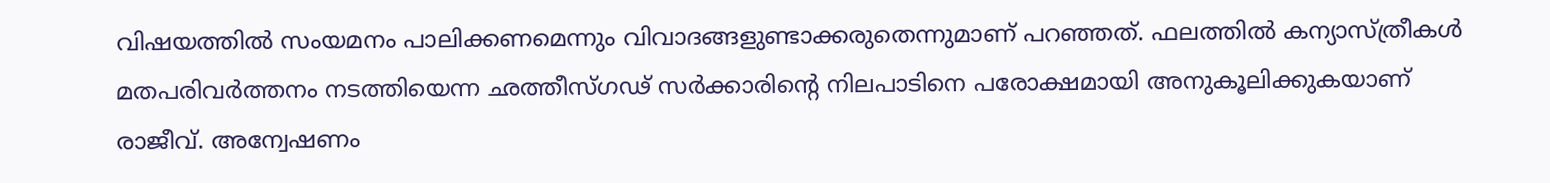വിഷയത്തിൽ സംയമനം പാലിക്കണമെന്നും വിവാദങ്ങളുണ്ടാക്കരുതെന്നുമാണ് പറഞ്ഞത്. ഫലത്തില്‍ കന്യാസ്ത്രീകള്‍ മതപരിവര്‍ത്തനം നടത്തിയെന്ന ഛത്തീസ്ഗഢ് സര്‍ക്കാരിന്റെ നിലപാടിനെ പരോക്ഷമായി അനുകൂലിക്കുകയാണ് രാജീവ്. അന്വേഷണം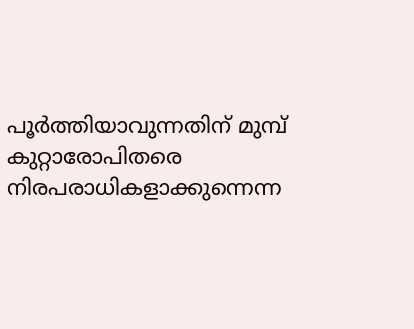പൂര്‍ത്തിയാവുന്നതിന് മുമ്പ് കുറ്റാരോപിതരെ നിരപരാധികളാക്കുന്നെന്ന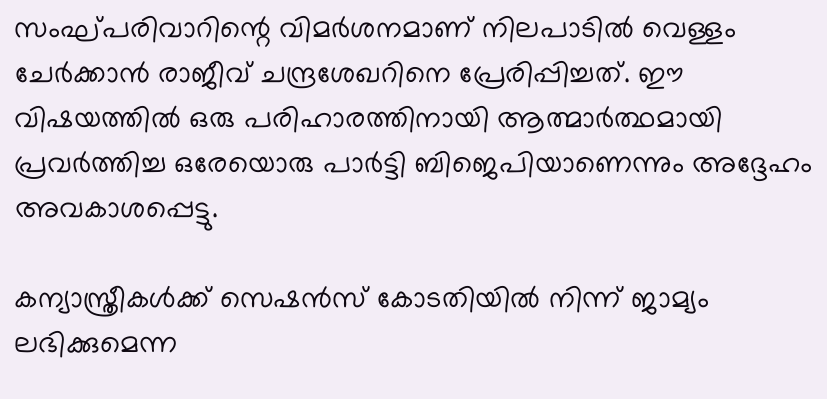സംഘ്പരിവാറിന്റെ വിമര്‍ശനമാണ് നിലപാടില്‍ വെള്ളം ചേര്‍ക്കാൻ രാജീവ് ചന്ദ്രശേഖറിനെ പ്രേരിപ്പിച്ചത്. ഈ വിഷയത്തിൽ ഒരു പരിഹാരത്തിനായി ആത്മാർത്ഥമായി പ്രവർത്തിച്ച ഒരേയൊരു പാർട്ടി ബിജെപിയാണെന്നും അദ്ദേഹം അവകാശപ്പെട്ടു.

കന്യാസ്ത്രീകള്‍ക്ക് സെഷൻസ് കോടതിയില്‍ നിന്ന് ജാമ്യം ലഭിക്കുമെന്ന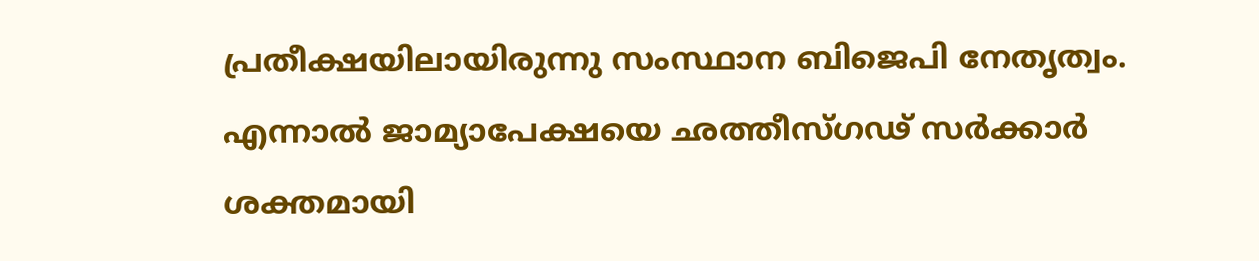പ്രതീക്ഷയിലായിരുന്നു സംസ്ഥാന ബിജെപി നേതൃത്വം. എന്നാല്‍ ജാമ്യാപേക്ഷയെ ഛത്തീസ്ഗഢ് സര്‍ക്കാര്‍ ശക്തമായി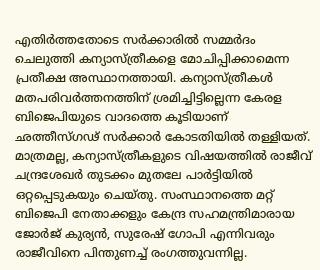എതിര്‍ത്തതോടെ സര്‍ക്കാരില്‍ സമ്മര്‍ദം ചെലുത്തി കന്യാസ്ത്രീകളെ മോചിപ്പിക്കാമെന്ന പ്രതീക്ഷ അസ്ഥാനത്തായി. കന്യാസ്ത്രീകള്‍ മതപരിവര്‍ത്തനത്തിന് ശ്രമിച്ചിട്ടില്ലെന്ന കേരള ബിജെപിയുടെ വാദത്തെ കൂടിയാണ് ഛത്തീസ്ഗഢ് സര്‍ക്കാര്‍ കോടതിയില്‍ തള്ളിയത്. മാത്രമല്ല, കന്യാസ്ത്രീകളുടെ വിഷയത്തില്‍ രാജീവ് ചന്ദ്രശേഖര്‍ തുടക്കം മുതലേ പാര്‍ട്ടിയില്‍ ഒറ്റപ്പെടുകയും ചെയ്തു. സംസ്ഥാനത്തെ മറ്റ് ബിജെപി നേതാക്കളും കേന്ദ്ര സഹമന്ത്രിമാരായ ജോര്‍ജ് കുര്യൻ, സുരേഷ് ഗോപി എന്നിവരും രാജീവിനെ പിന്തുണച്ച് രംഗത്തുവന്നില്ല.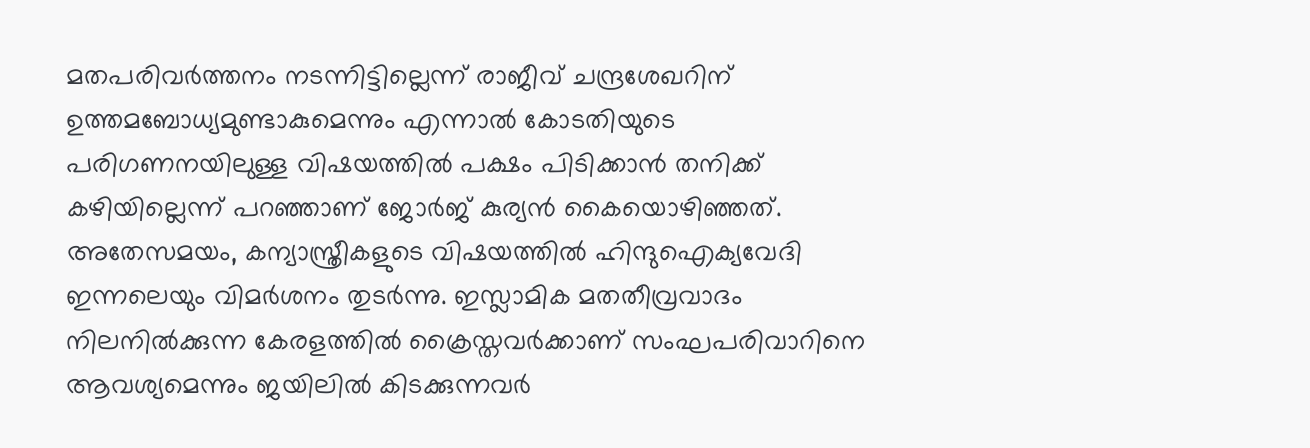മതപരിവർത്തനം നടന്നിട്ടില്ലെന്ന് രാജീവ് ചന്ദ്രശേഖറിന് ഉത്തമബോധ്യമുണ്ടാകുമെന്നും എന്നാല്‍ കോടതിയുടെ പരിഗണനയിലുള്ള വിഷയത്തിൽ പക്ഷം പിടിക്കാൻ തനിക്ക് കഴിയില്ലെന്ന് പറഞ്ഞാണ് ജോർജ് കുര്യൻ കൈയൊഴിഞ്ഞത്. അതേസമയം, കന്യാസ്ത്രീകളുടെ വിഷയത്തില്‍ ഹിന്ദുഐക്യവേദി ഇന്നലെയും വിമര്‍ശനം തുടര്‍ന്നു. ഇസ്ലാമിക മതതീവ്രവാദം നിലനിൽക്കുന്ന കേരളത്തിൽ ക്രൈസ്തവർക്കാണ് സംഘപരിവാറിനെ ആവശ്യമെന്നും ജയിലിൽ കിടക്കുന്നവർ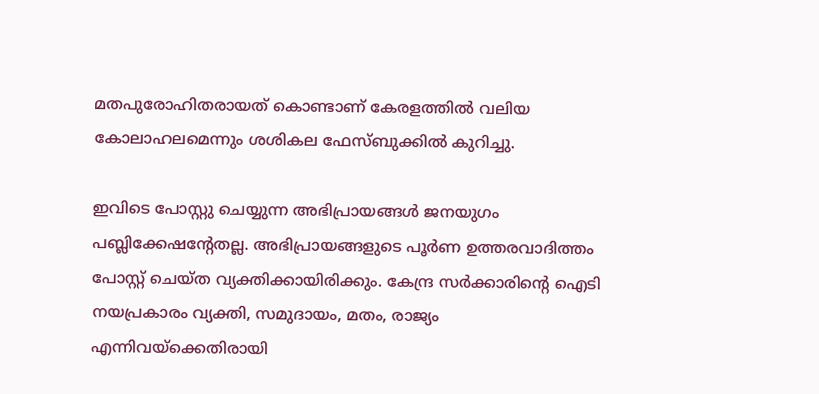മതപുരോഹിതരായത് കൊണ്ടാണ് കേരളത്തിൽ വലിയ കോലാഹലമെന്നും ശശികല ഫേസ്ബുക്കിൽ കുറിച്ചു.

ഇവിടെ പോസ്റ്റു ചെയ്യുന്ന അഭിപ്രായങ്ങള്‍ ജനയുഗം പബ്ലിക്കേഷന്റേതല്ല. അഭിപ്രായങ്ങളുടെ പൂര്‍ണ ഉത്തരവാദിത്തം പോസ്റ്റ് ചെയ്ത വ്യക്തിക്കായിരിക്കും. കേന്ദ്ര സര്‍ക്കാരിന്റെ ഐടി നയപ്രകാരം വ്യക്തി, സമുദായം, മതം, രാജ്യം എന്നിവയ്‌ക്കെതിരായി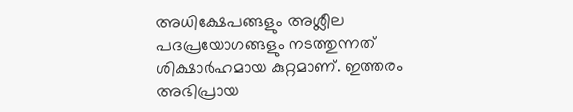അധിക്ഷേപങ്ങളും അശ്ലീല പദപ്രയോഗങ്ങളും നടത്തുന്നത് ശിക്ഷാര്‍ഹമായ കുറ്റമാണ്. ഇത്തരം അഭിപ്രായ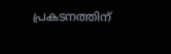പ്രകടനത്തിന്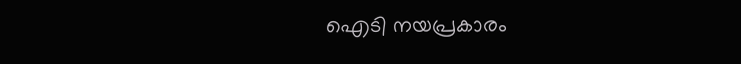ഐടി നയപ്രകാരം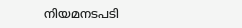നിയമനടപടി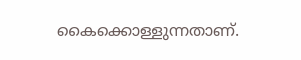കൈക്കൊള്ളുന്നതാണ്.